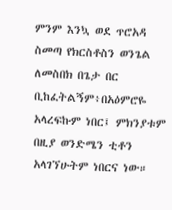ምንም እንኳ ወደ ጥሮአዳ ስመጣ የክርስቶስን ወንጌል ለመስበክ በጌታ በር ቢከፈትልኝም፥በአዕምሮዬ አላረፍኩም ነበር፤ ምክንያቱም በዚያ ወንድሜን ቲቶን አላገኘሁትም ነበርና ነው።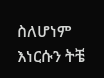ስለሆነም እነርሱን ትቼ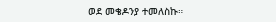ወደ መቄዶንያ ተመለስኩ።